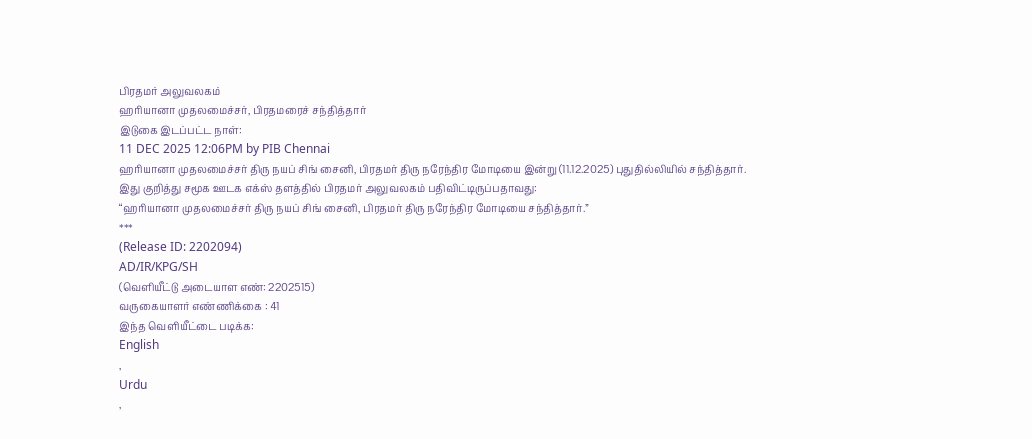பிரதமர் அலுவலகம்
ஹரியானா முதலமைச்சர், பிரதமரைச் சந்தித்தார்
இடுகை இடப்பட்ட நாள்:
11 DEC 2025 12:06PM by PIB Chennai
ஹரியானா முதலமைச்சர் திரு நயப் சிங் சைனி, பிரதமர் திரு நரேந்திர மோடியை இன்று (11.12.2025) புதுதில்லியில் சந்தித்தார்.
இது குறித்து சமூக ஊடக எக்ஸ் தளத்தில் பிரதமர் அலுவலகம் பதிவிட்டிருப்பதாவது:
“ஹரியானா முதலமைச்சர் திரு நயப் சிங் சைனி, பிரதமர் திரு நரேந்திர மோடியை சந்தித்தார்.”
***
(Release ID: 2202094)
AD/IR/KPG/SH
(வெளியீட்டு அடையாள எண்: 2202515)
வருகையாளர் எண்ணிக்கை : 41
இந்த வெளியீட்டை படிக்க:
English
,
Urdu
,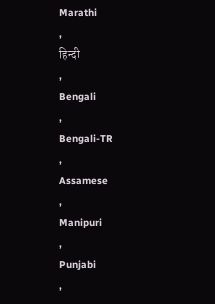Marathi
,
हिन्दी
,
Bengali
,
Bengali-TR
,
Assamese
,
Manipuri
,
Punjabi
,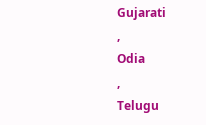Gujarati
,
Odia
,
Telugu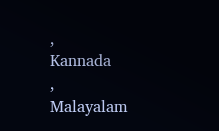,
Kannada
,
Malayalam